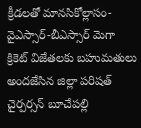క్రీడలతో మానసికోల్లాసం-వైఎస్సార్-బీఎస్సార్ మెగా క్రికెట్ విజేతలకు బహుమతులు అందజేసిన జిల్లా పరిషత్ చైర్పర్సన్ బూచేపల్లి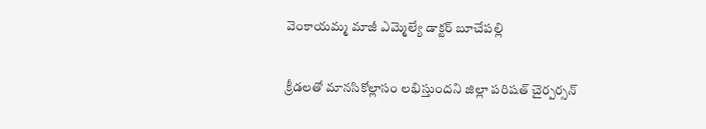వెంకాయమ్మ మాజీ ఎమ్మెల్యే డాక్టర్ బూచేపల్లి

క్రీడలతో మానసికోల్లాసం లభిస్తుందని జిల్లా పరిషత్ చైర్పర్సన్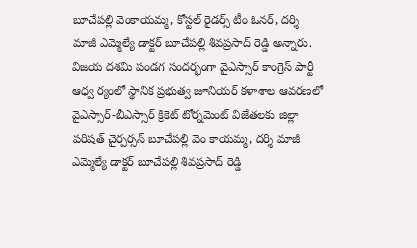బూచేపల్లి వెంకాయమ్మ, కోస్టల్ రైడర్స్ టీం ఓనర్, దర్శి మాజీ ఎమ్మెల్యే డాక్టర్ బూచేపల్లి శివప్రసాద్ రెడ్డి అన్నారు. విజయ దశమి పండగ సందర్భంగా వైఎస్సార్ కాంగ్రెస్ పార్టీ ఆధ్వ ర్యంలో స్థానిక ప్రభుత్వ జూనియర్ కళాశాల ఆవరణలో వైఎస్సార్-బీఎస్సార్ క్రికెట్ టోర్నమెంట్ విజేతలకు జిల్లా పరిషత్ చైర్పర్సన్ బూచేపల్లి వెం కాయమ్మ, దర్శి మాజీ ఎమ్మెల్యే డాక్టర్ బూచేపల్లి శివప్రసాద్ రెడ్డి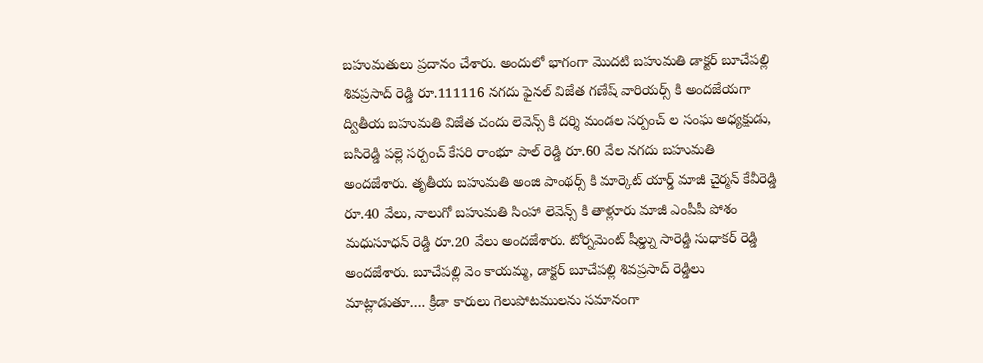బహుమతులు ప్రదానం చేశారు. అందులో భాగంగా మొదటి బహుమతి డాక్టర్ బూచేపల్లి శివప్రసాద్ రెడ్డి రూ.111116 నగదు ఫైనల్ విజేత గణేష్ వారియర్స్ కి అందజేయగా ద్వితీయ బహుమతి విజేత చందు లెవెన్స్ కి దర్శి మండల సర్పంచ్ ల సంఘ అధ్యక్షుడు, బసిరెడ్డి పల్లె సర్పంచ్ కేసరి రాంభూ పాల్ రెడ్డి రూ.60 వేల నగదు బహుమతి అందజేశారు. తృతీయ బహుమతి అంజి పాంథర్స్ కి మార్కెట్ యార్డ్ మాజీ చైర్మన్ కేవీరెడ్డి రూ.40 వేలు, నాలుగో బహుమతి సింహా లెవెన్స్ కి తాళ్లూరు మాజీ ఎంపీపీ పోశం మధుసూధన్ రెడ్డి రూ.20 వేలు అందజేశారు. టోర్నమెంట్ షీల్డ్ను సారెడ్డి సుధాకర్ రెడ్డి అందజేశారు. బూచేపల్లి వెం కాయమ్మ, డాక్టర్ బూచేపల్లి శివప్రసాద్ రెడ్డిలు మాట్లాడుతూ…. క్రీడా కారులు గెలుపోటములను సమానంగా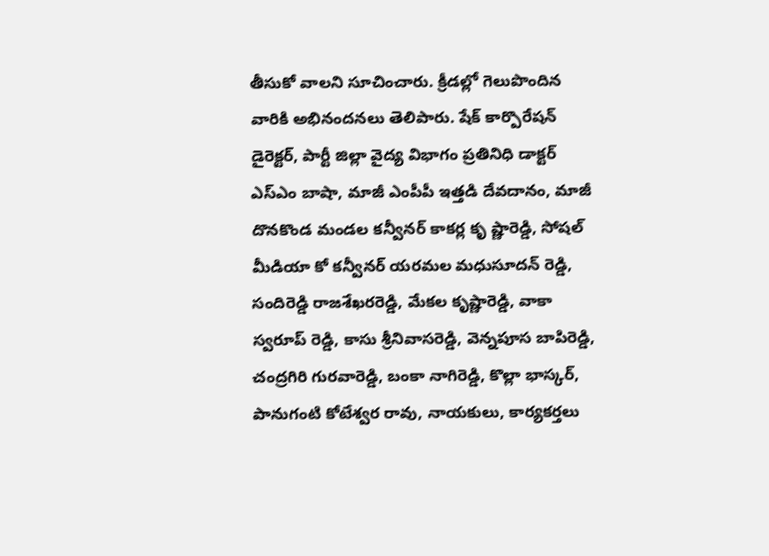తీసుకో వాలని సూచించారు. క్రీడల్లో గెలుపొందిన వారికి అభినందనలు తెలిపారు. షేక్ కార్పొరేషన్ డైరెక్టర్, పార్టీ జిల్లా వైద్య విభాగం ప్రతినిధి డాక్టర్ ఎస్ఎం బాషా, మాజీ ఎంపీపీ ఇత్తడి దేవదానం, మాజీ దొనకొండ మండల కన్వీనర్ కాకర్ల కృ ష్ణారెడ్డి, సోషల్ మీడియా కో కన్వీనర్ యరమల మధుసూదన్ రెడ్డి, సందిరెడ్డి రాజశేఖరరెడ్డి, మేకల కృష్ణారెడ్డి, వాకా స్వరూప్ రెడ్డి, కాసు శ్రీనివాసరెడ్డి, వెన్నపూస బాపిరెడ్డి, చంద్రగిరి గురవారెడ్డి, బంకా నాగిరెడ్డి, కొల్లా భాస్కర్, పానుగంటి కోటేశ్వర రావు, నాయకులు, కార్యకర్తలు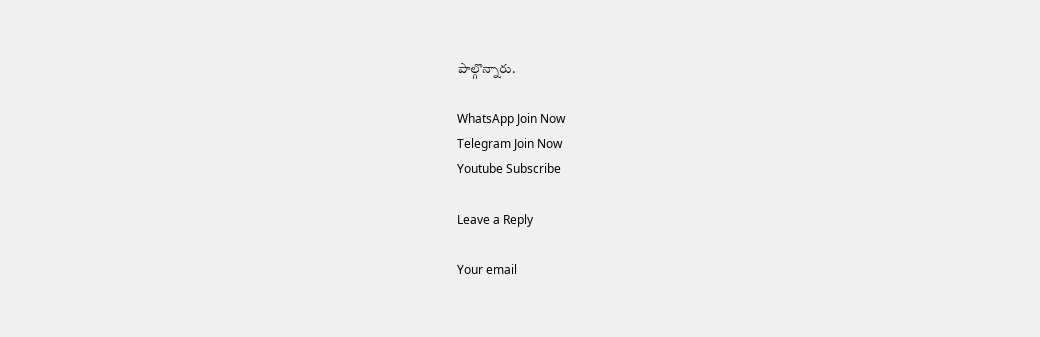పాల్గొన్నారు.

WhatsApp Join Now
Telegram Join Now
Youtube Subscribe

Leave a Reply

Your email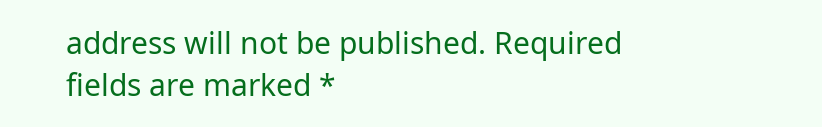address will not be published. Required fields are marked *